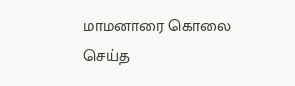மாமனாரை கொலை செய்த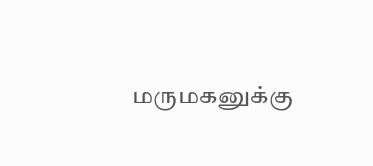மருமகனுக்கு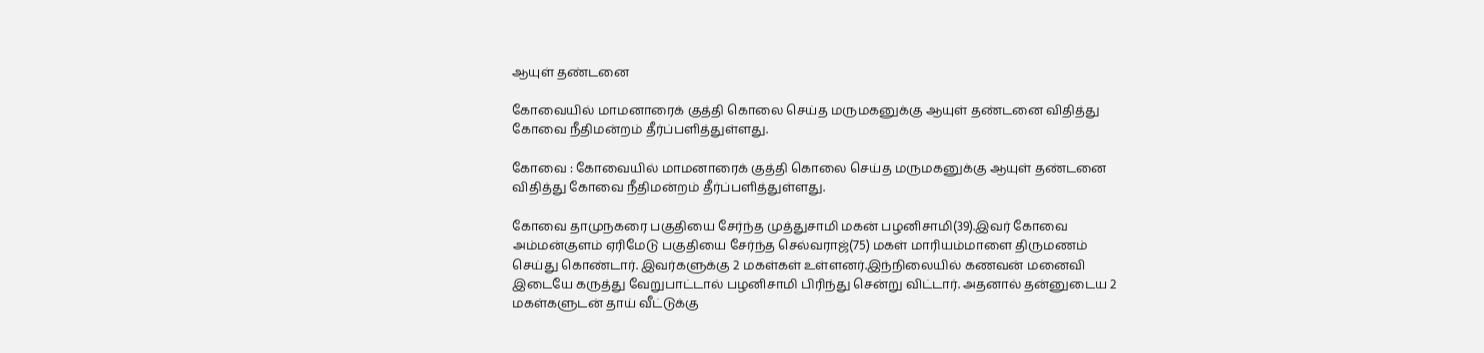ஆயுள் தண்டனை

கோவையில் மாமனாரைக் குத்தி கொலை செய்த மருமகனுக்கு ஆயுள் தண்டனை விதித்து கோவை நீதிமன்றம் தீர்ப்பளித்துள்ளது.

கோவை : கோவையில் மாமனாரைக் குத்தி கொலை செய்த மருமகனுக்கு ஆயுள் தண்டனை விதித்து கோவை நீதிமன்றம் தீர்ப்பளித்துள்ளது.

கோவை தாமுநகரை பகுதியை சேர்ந்த முத்துசாமி மகன் பழனிசாமி(39).இவர் கோவை அம்மன்குளம் ஏரிமேடு பகுதியை சேர்ந்த செல்வராஜ்(75) மகள் மாரியம்மாளை திருமணம் செய்து கொண்டார். இவர்களுக்கு 2 மகள்கள் உள்ளனர்.இந்நிலையில் கணவன் மனைவி இடையே கருத்து வேறுபாட்டால் பழனிசாமி பிரிந்து சென்று விட்டார். அதனால் தன்னுடைய 2 மகள்களுடன் தாய் வீட்டுக்கு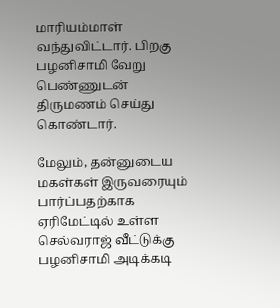மாரியம்மாள் வந்துவிட்டார். பிறகு பழனிசாமி வேறு பெண்ணுடன் திருமணம் செய்து கொண்டார்.

மேலும், தன்னுடைய மகள்கள் இருவரையும் பார்ப்பதற்காக ஏரிமேட்டில் உள்ள செல்வராஜ் வீட்டுக்கு பழனிசாமி அடிக்கடி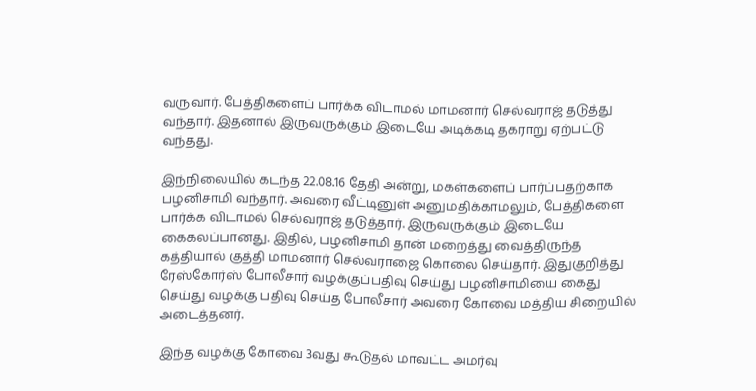வருவார். பேத்திகளைப் பார்க்க விடாமல் மாமனார் செல்வராஜ் தடுத்து வந்தார். இதனால் இருவருக்கும் இடையே அடிக்கடி தகராறு ஏற்பட்டு வந்தது.

இந்நிலையில் கடந்த 22.08.16 தேதி அன்று, மகள்களைப் பார்ப்பதற்காக பழனிசாமி வந்தார். அவரை வீட்டினுள் அனுமதிக்காமலும், பேத்திகளை பார்க்க விடாமல் செல்வராஜ் தடுத்தார். இருவருக்கும் இடையே கைகலப்பானது. இதில், பழனிசாமி தான் மறைத்து வைத்திருந்த கத்தியால் குத்தி மாமனார் செல்வராஜை கொலை செய்தார். இதுகுறித்து ரேஸ்கோர்ஸ் போலீசார் வழக்குப்பதிவு செய்து பழனிசாமியை கைது செய்து வழக்கு பதிவு செய்த போலீசார் அவரை கோவை மத்திய சிறையில் அடைத்தனர்.

இந்த வழக்கு கோவை 3வது கூடுதல் மாவட்ட அமர்வு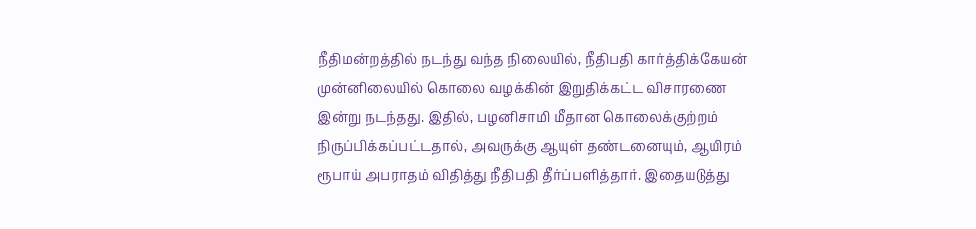நீதிமன்றத்தில் நடந்து வந்த நிலையில், நீதிபதி கார்த்திக்கேயன் முன்னிலையில் கொலை வழக்கின் இறுதிக்கட்ட விசாரணை இன்று நடந்தது. இதில், பழனிசாமி மீதான கொலைக்குற்றம் நிருப்பிக்கப்பட்டதால், அவருக்கு ஆயுள் தண்டனையும், ஆயிரம் ரூபாய் அபராதம் விதித்து நீதிபதி தீர்ப்பளித்தார். இதையடுத்து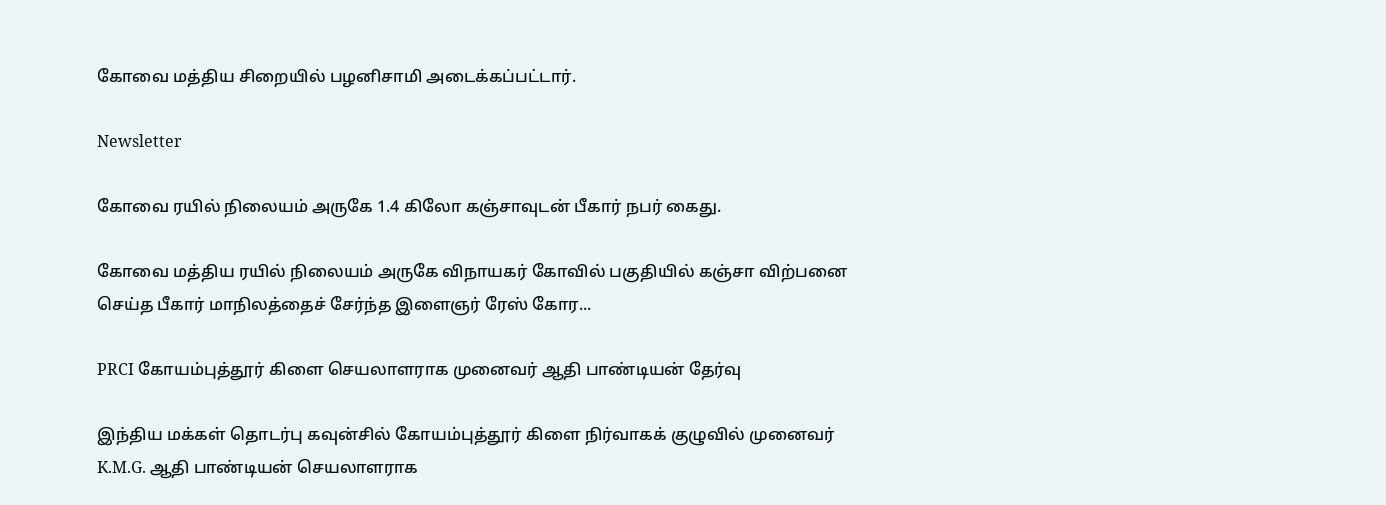கோவை மத்திய சிறையில் பழனிசாமி அடைக்கப்பட்டார்.

Newsletter

கோவை ரயில் நிலையம் அருகே 1.4 கிலோ கஞ்சாவுடன் பீகார் நபர் கைது.

கோவை மத்திய ரயில் நிலையம் அருகே விநாயகர் கோவில் பகுதியில் கஞ்சா விற்பனை செய்த பீகார் மாநிலத்தைச் சேர்ந்த இளைஞர் ரேஸ் கோர...

PRCI கோயம்புத்தூர் கிளை செயலாளராக முனைவர் ஆதி பாண்டியன் தேர்வு

இந்திய மக்கள் தொடர்பு கவுன்சில் கோயம்புத்தூர் கிளை நிர்வாகக் குழுவில் முனைவர் K.M.G. ஆதி பாண்டியன் செயலாளராக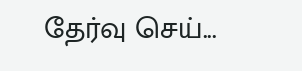தேர்வு செய்...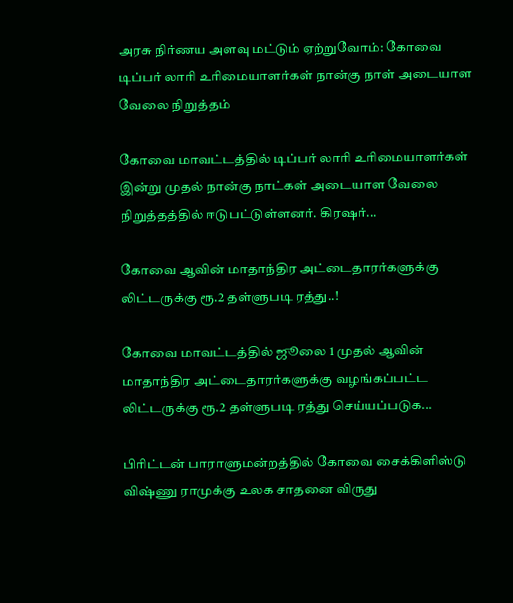அரசு நிர்ணய அளவு மட்டும் ஏற்றுவோம்: கோவை டிப்பர் லாரி உரிமையாளர்கள் நான்கு நாள் அடையாள வேலை நிறுத்தம்

கோவை மாவட்டத்தில் டிப்பர் லாரி உரிமையாளர்கள் இன்று முதல் நான்கு நாட்கள் அடையாள வேலை நிறுத்தத்தில் ஈடுபட்டுள்ளனர். கிரஷர்...

கோவை ஆவின் மாதாந்திர அட்டைதாரர்களுக்கு லிட்டருக்கு ரூ.2 தள்ளுபடி ரத்து..!

கோவை மாவட்டத்தில் ஜூலை 1 முதல் ஆவின் மாதாந்திர அட்டைதாரர்களுக்கு வழங்கப்பட்ட லிட்டருக்கு ரூ.2 தள்ளுபடி ரத்து செய்யப்படுக...

பிரிட்டன் பாராளுமன்றத்தில் கோவை சைக்கிளிஸ்டு விஷ்ணு ராமுக்கு உலக சாதனை விருது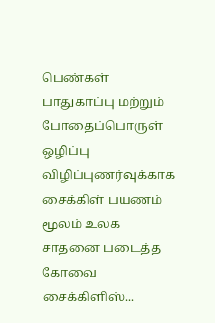பெண்கள் பாதுகாப்பு மற்றும் போதைப்பொருள் ஒழிப்பு விழிப்புணர்வுக்காக சைக்கிள் பயணம் மூலம் உலக சாதனை படைத்த கோவை சைக்கிளிஸ்...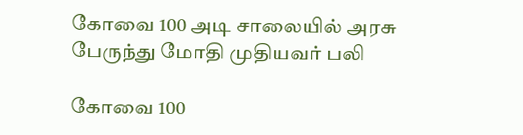கோவை 100 அடி சாலையில் அரசு பேருந்து மோதி முதியவர் பலி

கோவை 100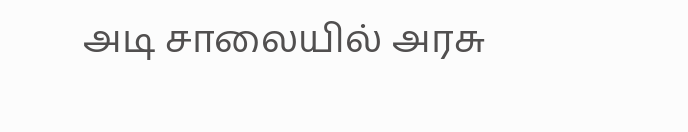அடி சாலையில் அரசு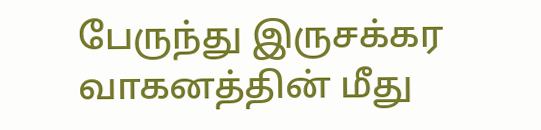பேருந்து இருசக்கர வாகனத்தின் மீது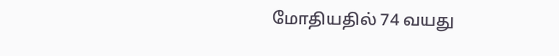மோதியதில் 74 வயது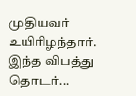முதியவர் உயிரிழந்தார். இந்த விபத்து தொடர்...